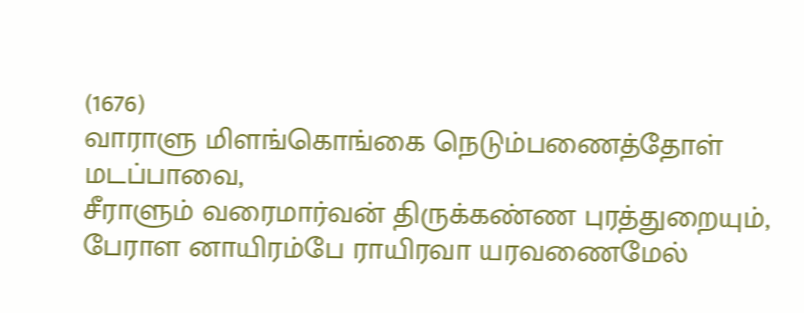(1676)
வாராளு மிளங்கொங்கை நெடும்பணைத்தோள் மடப்பாவை,
சீராளும் வரைமார்வன் திருக்கண்ண புரத்துறையும்,
பேராள னாயிரம்பே ராயிரவா யரவணைமேல்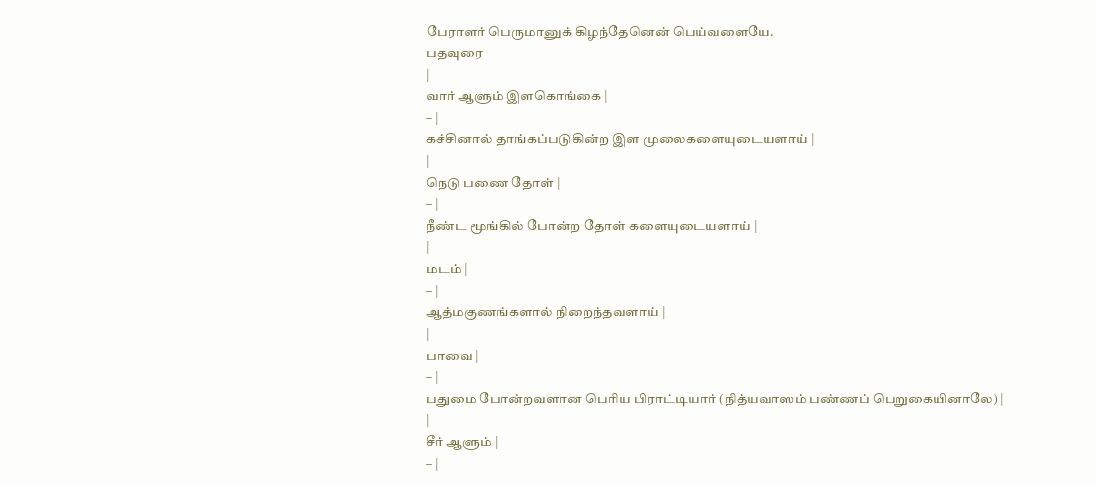பேராளர் பெருமானுக் கிழந்தேனென் பெய்வளையே.
பதவுரை
|
வார் ஆளும் இளகொங்கை |
– |
கச்சினால் தாங்கப்படுகின்ற இள முலைகளையுடையளாய் |
|
நெடு பணை தோள் |
– |
நீண்ட மூங்கில் போன்ற தோள் களையுடையளாய் |
|
மடம் |
– |
ஆத்மகுணங்களால் நிறைந்தவளாய் |
|
பாவை |
– |
பதுமை போன்றவளான பெரிய பிராட்டியார் (நித்யவாஸம் பண்ணப் பெறுகையினாலே) |
|
சீர் ஆளும் |
– |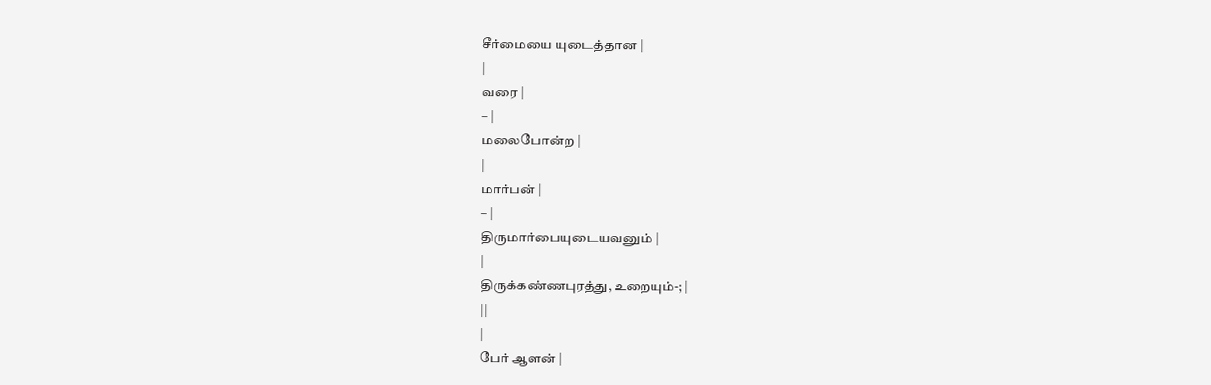சீர்மையை யுடைத்தான |
|
வரை |
– |
மலைபோன்ற |
|
மார்பன் |
– |
திருமார்பையுடையவனும் |
|
திருக்கண்ணபுரத்து, உறையும்-; |
||
|
பேர் ஆளன் |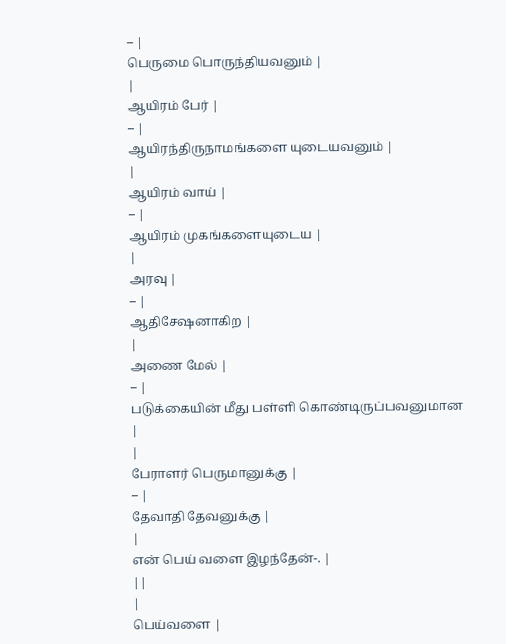– |
பெருமை பொருந்தியவனும் |
|
ஆயிரம் பேர் |
– |
ஆயிரந்திருநாமங்களை யுடையவனும் |
|
ஆயிரம் வாய் |
– |
ஆயிரம் முகங்களையுடைய |
|
அரவு |
– |
ஆதிசேஷனாகிற |
|
அணை மேல் |
– |
படுக்கையின் மீது பள்ளி கொண்டிருப்பவனுமான |
|
பேராளர் பெருமானுக்கு |
– |
தேவாதி தேவனுக்கு |
|
என் பெய் வளை இழந்தேன்-. |
||
|
பெய்வளை |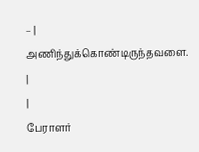– |
அணிந்துக்கொண்டிருந்தவளை. |
|
பேராளர்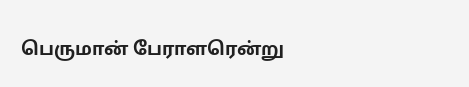பெருமான் பேராளரென்று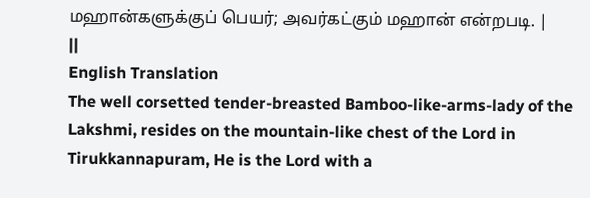மஹான்களுக்குப் பெயர்; அவர்கட்கும் மஹான் என்றபடி. |
||
English Translation
The well corsetted tender-breasted Bamboo-like-arms-lady of the Lakshmi, resides on the mountain-like chest of the Lord in Tirukkannapuram, He is the Lord with a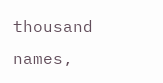thousand names,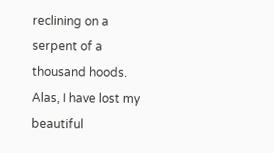reclining on a serpent of a thousand hoods. Alas, I have lost my beautiful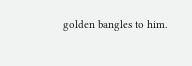golden bangles to him.